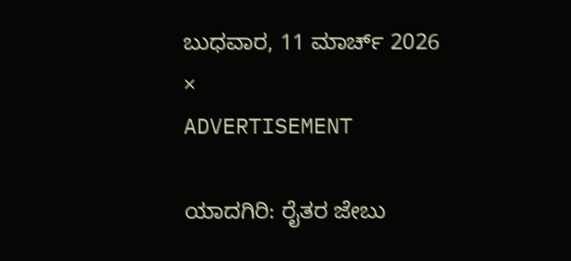ಬುಧವಾರ, 11 ಮಾರ್ಚ್ 2026
×
ADVERTISEMENT

ಯಾದಗಿರಿ: ರೈತರ ಜೇಬು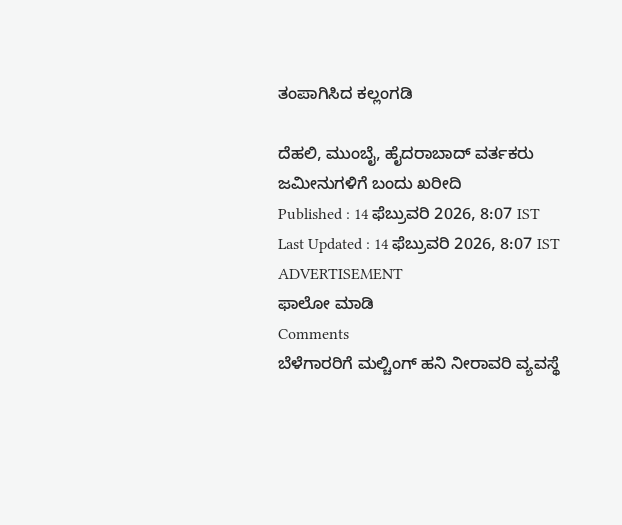ತಂಪಾಗಿಸಿದ ಕಲ್ಲಂಗಡಿ

ದೆಹಲಿ, ಮುಂಬೈ, ಹೈದರಾಬಾದ್‌ ವರ್ತಕರು ಜಮೀನುಗಳಿಗೆ ಬಂದು ಖರೀದಿ
Published : 14 ಫೆಬ್ರುವರಿ 2026, 8:07 IST
Last Updated : 14 ಫೆಬ್ರುವರಿ 2026, 8:07 IST
ADVERTISEMENT
ಫಾಲೋ ಮಾಡಿ
Comments
ಬೆಳೆಗಾರರಿಗೆ ಮಲ್ಚಿಂಗ್ ಹನಿ ನೀರಾವರಿ ವ್ಯವಸ್ಥೆ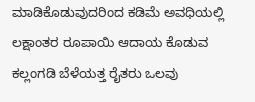ಮಾಡಿಕೊಡುವುದರಿಂದ ಕಡಿಮೆ ಅವಧಿಯಲ್ಲಿ ಲಕ್ಷಾಂತರ ರೂಪಾಯಿ ಆದಾಯ ಕೊಡುವ ಕಲ್ಲಂಗಡಿ ಬೆಳೆಯತ್ತ ರೈತರು ಒಲವು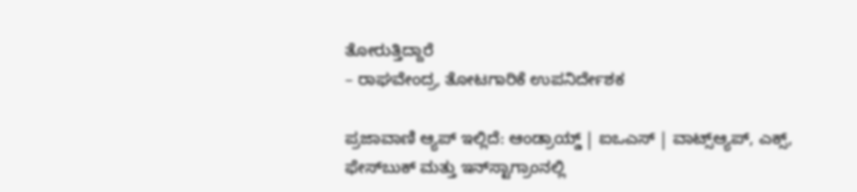ತೋರುತ್ತಿದ್ದಾರೆ
– ರಾಘವೇಂದ್ರ, ತೋಟಗಾರಿಕೆ ಉಪನಿರ್ದೇಶಕ

ಪ್ರಜಾವಾಣಿ ಆ್ಯಪ್ ಇಲ್ಲಿದೆ: ಆಂಡ್ರಾಯ್ಡ್ | ಐಒಎಸ್ | ವಾಟ್ಸ್ಆ್ಯಪ್, ಎಕ್ಸ್, ಫೇಸ್‌ಬುಕ್ ಮತ್ತು ಇನ್‌ಸ್ಟಾಗ್ರಾಂನಲ್ಲಿ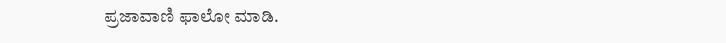ಪ್ರಜಾವಾಣಿ ಫಾಲೋ ಮಾಡಿ.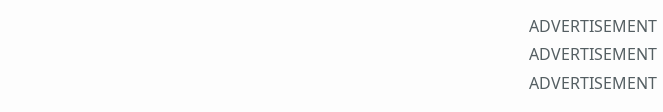ADVERTISEMENT
ADVERTISEMENT
ADVERTISEMENT